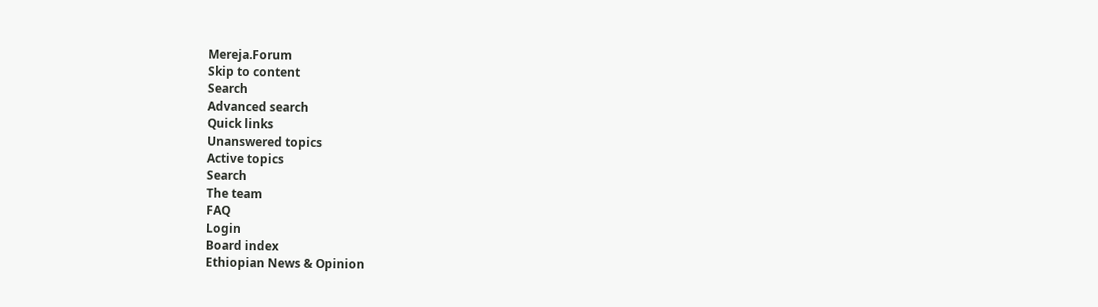Mereja.Forum
Skip to content
Search
Advanced search
Quick links
Unanswered topics
Active topics
Search
The team
FAQ
Login
Board index
Ethiopian News & Opinion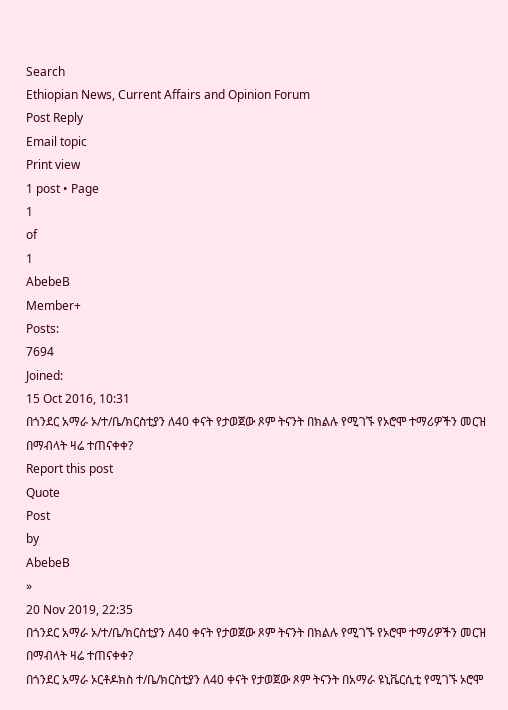Search
Ethiopian News, Current Affairs and Opinion Forum
Post Reply
Email topic
Print view
1 post • Page
1
of
1
AbebeB
Member+
Posts:
7694
Joined:
15 Oct 2016, 10:31
በጎንደር አማራ ኦ/ተ/ቤ/ክርስቲያን ለ40 ቀናት የታወጀው ጾም ትናንት በክልሉ የሚገኙ የኦሮሞ ተማሪዎችን መርዝ በማብላት ዛሬ ተጠናቀቀ?
Report this post
Quote
Post
by
AbebeB
»
20 Nov 2019, 22:35
በጎንደር አማራ ኦ/ተ/ቤ/ክርስቲያን ለ40 ቀናት የታወጀው ጾም ትናንት በክልሉ የሚገኙ የኦሮሞ ተማሪዎችን መርዝ በማብላት ዛሬ ተጠናቀቀ?
በጎንደር አማራ ኦርቶዶክስ ተ/ቤ/ክርስቲያን ለ40 ቀናት የታወጀው ጾም ትናንት በአማራ ዩኒቬርሲቲ የሚገኙ ኦሮሞ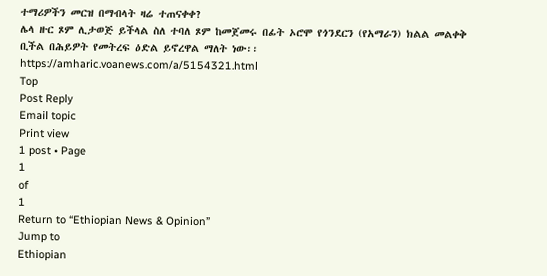ተማሪዎችን መርዝ በማብላት ዛሬ ተጠናቀቀ?
ሌላ ዙር ጾም ሊታወጅ ይችላል ስለ ተባለ ጾም ከመጀመሩ በፊት ኦሮሞ የጎንደርን (የአማራን) ክልል መልቀቅ ቢችል በሕይዎት የመትረፍ ዕድል ይኖረዋል ማለት ነው፡፡
https://amharic.voanews.com/a/5154321.html
Top
Post Reply
Email topic
Print view
1 post • Page
1
of
1
Return to “Ethiopian News & Opinion”
Jump to
Ethiopian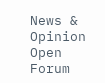News & Opinion
Open Forum